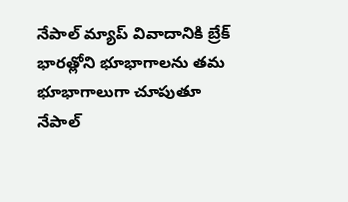నేపాల్ మ్యాప్ వివాదానికి బ్రేక్
భారత్లోని భూభాగాలను తమ భూభాగాలుగా చూపుతూ నేపాల్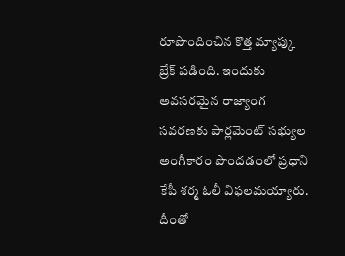రూపొందించిన కొత్త మ్యాప్కు బ్రేక్ పడింది. ఇందుకు అవసరమైన రాజ్యాంగ సవరణకు పార్లమెంట్ సభ్యుల అంగీకారం పొందడంలో ప్రధాని కేపీ శర్మ ఓలీ విఫలమయ్యారు. దీంతో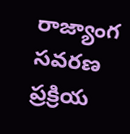రాజ్యాంగ సవరణ ప్రక్రియ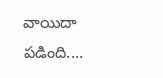వాయిదా పడింది....